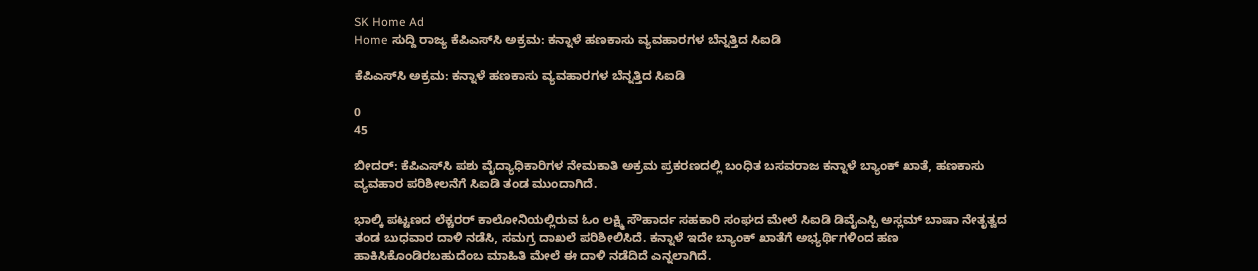SK Home Ad
Home ಸುದ್ದಿ ರಾಜ್ಯ ಕೆಪಿಎಸ್‌ಸಿ ಅಕ್ರಮ: ಕನ್ನಾಳೆ ಹಣಕಾಸು ವ್ಯವಹಾರಗಳ ಬೆನ್ನತ್ತಿದ ಸಿಐಡಿ

ಕೆಪಿಎಸ್‌ಸಿ ಅಕ್ರಮ: ಕನ್ನಾಳೆ ಹಣಕಾಸು ವ್ಯವಹಾರಗಳ ಬೆನ್ನತ್ತಿದ ಸಿಐಡಿ

0
45

ಬೀದರ್: ಕೆಪಿಎಸ್‌ಸಿ ಪಶು ವೈದ್ಯಾಧಿಕಾರಿಗಳ ನೇಮಕಾತಿ ಅಕ್ರಮ ಪ್ರಕರಣದಲ್ಲಿ ಬಂಧಿತ ಬಸವರಾಜ ಕನ್ನಾಳೆ ಬ್ಯಾಂಕ್ ಖಾತೆ, ಹಣಕಾಸು ವ್ಯವಹಾರ ಪರಿಶೀಲನೆಗೆ ಸಿಐಡಿ ತಂಡ ಮುಂದಾಗಿದೆ.

ಭಾಲ್ಕಿ ಪಟ್ಟಣದ ಲೆಕ್ಚರರ್ ಕಾಲೋನಿಯಲ್ಲಿರುವ ಓಂ ಲಕ್ಷ್ಮಿ ಸೌಹಾರ್ದ ಸಹಕಾರಿ ಸಂಘದ ಮೇಲೆ ಸಿಐಡಿ ಡಿವೈಎಸ್ಪಿ ಅಸ್ಲಮ್ ಬಾಷಾ ನೇತೃತ್ವದ ತಂಡ ಬುಧವಾರ ದಾಳಿ ನಡೆಸಿ, ಸಮಗ್ರ ದಾಖಲೆ ಪರಿಶೀಲಿಸಿದೆ. ಕನ್ನಾಳೆ ಇದೇ ಬ್ಯಾಂಕ್ ಖಾತೆಗೆ ಅಭ್ಯರ್ಥಿಗಳಿಂದ ಹಣ ಹಾಕಿಸಿಕೊಂಡಿರಬಹುದೆಂಬ ಮಾಹಿತಿ ಮೇಲೆ ಈ ದಾಳಿ ನಡೆದಿದೆ ಎನ್ನಲಾಗಿದೆ.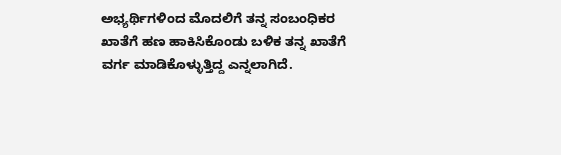ಅಭ್ಯರ್ಥಿಗಳಿಂದ ಮೊದಲಿಗೆ ತನ್ನ ಸಂಬಂಧಿಕರ ಖಾತೆಗೆ ಹಣ ಹಾಕಿಸಿಕೊಂಡು ಬಳಿಕ ತನ್ನ ಖಾತೆಗೆ ವರ್ಗ ಮಾಡಿಕೊಳ್ಳುತ್ತಿದ್ದ ಎನ್ನಲಾಗಿದೆ.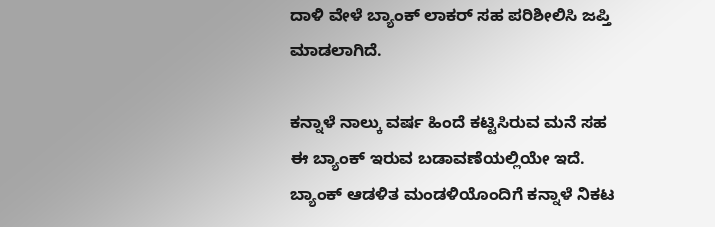ದಾಳಿ ವೇಳೆ ಬ್ಯಾಂಕ್ ಲಾಕರ್ ಸಹ ಪರಿಶೀಲಿಸಿ ಜಪ್ತಿ ಮಾಡಲಾಗಿದೆ.

ಕನ್ನಾಳೆ ನಾಲ್ಕು ವರ್ಷ ಹಿಂದೆ ಕಟ್ಟಿಸಿರುವ ಮನೆ ಸಹ ಈ ಬ್ಯಾಂಕ್ ಇರುವ ಬಡಾವಣೆಯಲ್ಲಿಯೇ ಇದೆ. ಬ್ಯಾಂಕ್ ಆಡಳಿತ ಮಂಡಳಿಯೊಂದಿಗೆ ಕನ್ನಾಳೆ ನಿಕಟ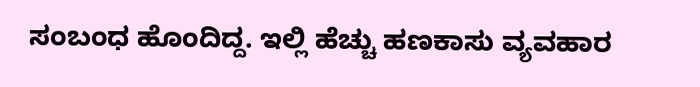ಸಂಬಂಧ ಹೊಂದಿದ್ದ. ಇಲ್ಲಿ ಹೆಚ್ಚು ಹಣಕಾಸು ವ್ಯವಹಾರ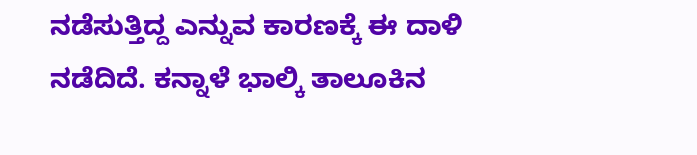ನಡೆಸುತ್ತಿದ್ದ ಎನ್ನುವ ಕಾರಣಕ್ಕೆ ಈ ದಾಳಿ ನಡೆದಿದೆ. ಕನ್ನಾಳೆ ಭಾಲ್ಕಿ ತಾಲೂಕಿನ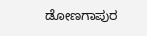ಡೋಣಗಾಪುರ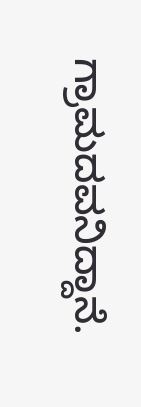ಗ್ರಾಮದವನಿದ್ದಾನೆ.